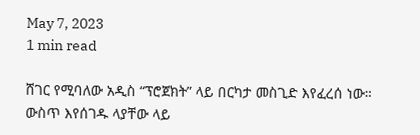May 7, 2023
1 min read

ሸገር የሚባለው አዲስ “ፕሮጀክት” ላይ በርካታ መስጊድ እየፈረሰ ነው። ውስጥ እየሰገዱ ላያቸው ላይ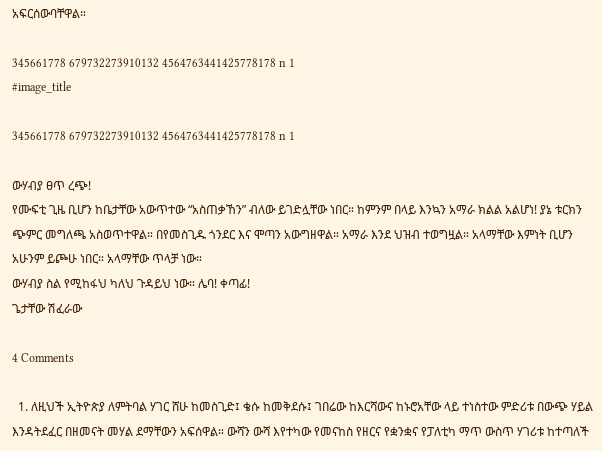አፍርሰውባቸዋል።

345661778 679732273910132 4564763441425778178 n 1
#image_title

345661778 679732273910132 4564763441425778178 n 1

ውሃብያ ፀጥ ረጭ!
የሙፍቲ ጊዜ ቢሆን ከቤታቸው አውጥተው “አስጠቃኸን” ብለው ይገድሏቸው ነበር። ከምንም በላይ እንኳን አማራ ክልል አልሆነ! ያኔ ቱርክን ጭምር መግለጫ አስወጥተዋል። በየመስጊዱ ጎንደር እና ሞጣን አውግዘዋል። አማራ እንደ ህዝብ ተወግዟል። አላማቸው እምነት ቢሆን አሁንም ይጮሁ ነበር። አላማቸው ጥላቻ ነው።
ውሃብያ ስል የሚከፋህ ካለህ ጉዳይህ ነው። ሌባ! ቀጣፊ!
ጌታቸው ሽፈራው

4 Comments

  1. ለዚህች ኢትዮጵያ ለምትባል ሃገር ሸሁ ከመስጊድ፤ ቄሱ ከመቅደሱ፤ ገበሬው ከእርሻውና ከኑሮአቸው ላይ ተነስተው ምድሪቱ በውጭ ሃይል እንዳትደፈር በዘመናት መሃል ደማቸውን አፍሰዋል። ውሻን ውሻ እየተካው የመናከስ የዘርና የቋንቋና የፓለቲካ ማጥ ውስጥ ሃገሪቱ ከተጣለች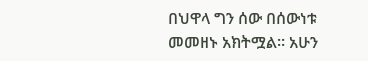በህዋላ ግን ሰው በሰውነቱ መመዘኑ አክትሟል። አሁን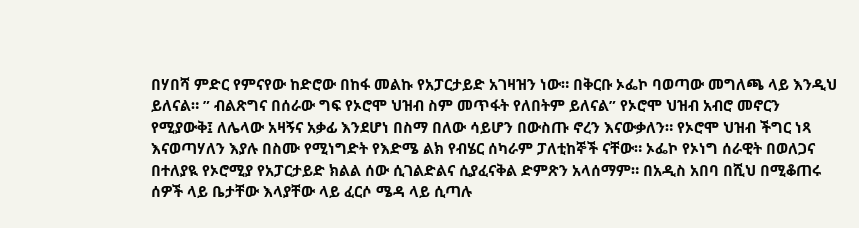በሃበሻ ምድር የምናየው ከድሮው በከፋ መልኩ የአፓርታይድ አገዛዝን ነው። በቅርቡ ኦፌኮ ባወጣው መግለጫ ላይ እንዲህ ይለናል። ” ብልጽግና በሰራው ግፍ የኦሮሞ ህዝብ ስም መጥፋት የለበትም ይለናል” የኦሮሞ ህዝብ አብሮ መኖርን የሚያውቅ፤ ለሌላው አዛኝና አቃፊ እንደሆነ በስማ በለው ሳይሆን በውስጡ ኖረን እናውቃለን። የኦሮሞ ህዝብ ችግር ነጻ እናወጣሃለን እያሉ በስሙ የሚነግድት የእድሜ ልክ የብሄር ሰካራም ፓለቲከኞች ናቸው። ኦፌኮ የኦነግ ሰራዊት በወለጋና በተለያዪ የኦሮሚያ የአፓርታይድ ክልል ሰው ሲገልድልና ሲያፈናቅል ድምጽን አላሰማም። በአዲስ አበባ በሺህ በሚቆጠሩ ሰዎች ላይ ቤታቸው እላያቸው ላይ ፈርሶ ሜዳ ላይ ሲጣሉ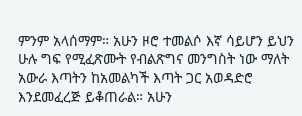ምንም አላሰማም። አሁን ዞሮ ተመልሶ እኛ ሳይሆን ይህን ሁሉ ግፍ የሚፈጽሙት የብልጽግና መንግስት ነው ማለት አውራ እጣትን ከአመልካች እጣት ጋር አወዳድሮ እንደመፈረጅ ይቆጠራል። አሁን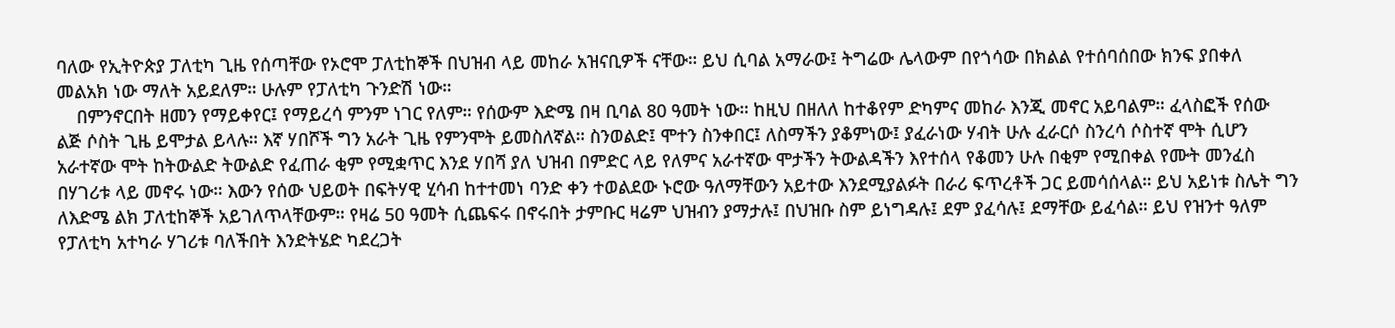ባለው የኢትዮጵያ ፓለቲካ ጊዜ የሰጣቸው የኦሮሞ ፓለቲከኞች በህዝብ ላይ መከራ አዝናቢዎች ናቸው። ይህ ሲባል አማራው፤ ትግሬው ሌላውም በየጎሳው በክልል የተሰባሰበው ክንፍ ያበቀለ መልአክ ነው ማለት አይደለም። ሁሉም የፓለቲካ ጉንድሽ ነው።
    በምንኖርበት ዘመን የማይቀየር፤ የማይረሳ ምንም ነገር የለም። የሰውም እድሜ በዛ ቢባል 80 ዓመት ነው። ከዚህ በዘለለ ከተቆየም ድካምና መከራ እንጂ መኖር አይባልም። ፈላስፎች የሰው ልጅ ሶስት ጊዜ ይሞታል ይላሉ። እኛ ሃበሾች ግን አራት ጊዜ የምንሞት ይመስለኛል። ስንወልድ፤ ሞተን ስንቀበር፤ ለስማችን ያቆምነው፤ ያፈራነው ሃብት ሁሉ ፈራርሶ ስንረሳ ሶስተኛ ሞት ሲሆን አራተኛው ሞት ከትውልድ ትውልድ የፈጠራ ቂም የሚቋጥር እንደ ሃበሻ ያለ ህዝብ በምድር ላይ የለምና አራተኛው ሞታችን ትውልዳችን እየተሰላ የቆመን ሁሉ በቂም የሚበቀል የሙት መንፈስ በሃገሪቱ ላይ መኖሩ ነው። እውን የሰው ህይወት በፍትሃዊ ሂሳብ ከተተመነ ባንድ ቀን ተወልደው ኑሮው ዓለማቸውን አይተው እንደሚያልፉት በራሪ ፍጥረቶች ጋር ይመሳሰላል። ይህ አይነቱ ስሌት ግን ለእድሜ ልክ ፓለቲከኞች አይገለጥላቸውም። የዛሬ 50 ዓመት ሲጨፍሩ በኖሩበት ታምቡር ዛሬም ህዝብን ያማታሉ፤ በህዝቡ ስም ይነግዳሉ፤ ደም ያፈሳሉ፤ ደማቸው ይፈሳል። ይህ የዝንተ ዓለም የፓለቲካ አተካራ ሃገሪቱ ባለችበት እንድትሄድ ካደረጋት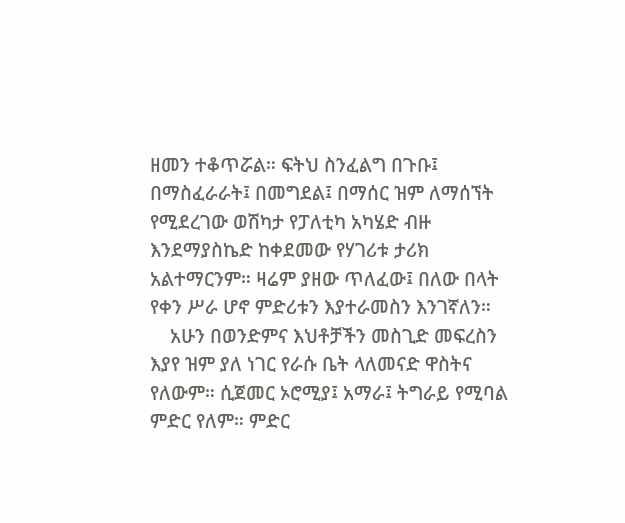ዘመን ተቆጥሯል። ፍትህ ስንፈልግ በጉቡ፤ በማስፈራራት፤ በመግደል፤ በማሰር ዝም ለማሰኘት የሚደረገው ወሽካታ የፓለቲካ አካሄድ ብዙ እንደማያስኬድ ከቀደመው የሃገሪቱ ታሪክ አልተማርንም። ዛሬም ያዘው ጥለፈው፤ በለው በላት የቀን ሥራ ሆኖ ምድሪቱን እያተራመስን እንገኛለን።
    አሁን በወንድምና እህቶቻችን መስጊድ መፍረስን እያየ ዝም ያለ ነገር የራሱ ቤት ላለመናድ ዋስትና የለውም። ሲጀመር ኦሮሚያ፤ አማራ፤ ትግራይ የሚባል ምድር የለም። ምድር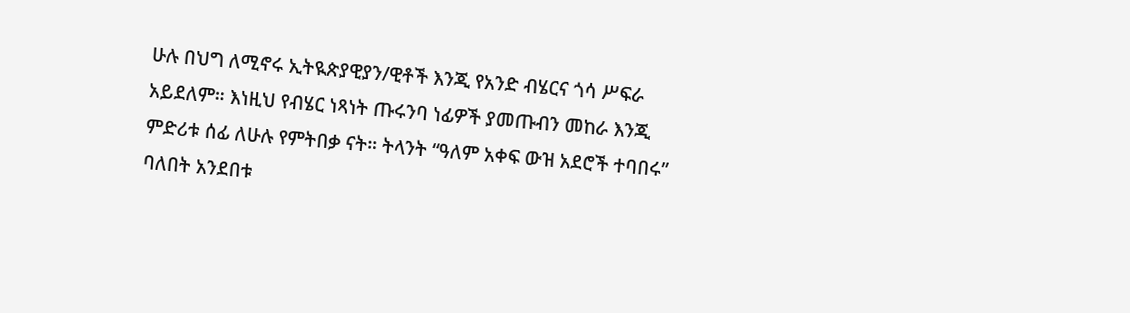ሁሉ በህግ ለሚኖሩ ኢትዪጵያዊያን/ዊቶች እንጂ የአንድ ብሄርና ጎሳ ሥፍራ አይደለም። እነዚህ የብሄር ነጻነት ጡሩንባ ነፊዎች ያመጡብን መከራ እንጂ ምድሪቱ ሰፊ ለሁሉ የምትበቃ ናት። ትላንት “ዓለም አቀፍ ውዝ አደሮች ተባበሩ” ባለበት አንደበቱ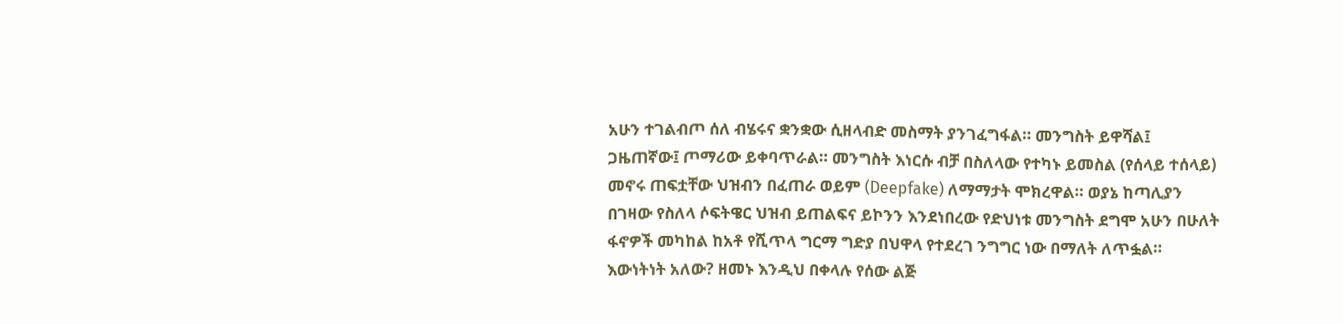አሁን ተገልብጦ ሰለ ብሄሩና ቋንቋው ሲዘላብድ መስማት ያንገፈግፋል። መንግስት ይዋሻል፤ ጋዜጠኛው፤ ጦማሪው ይቀባጥራል። መንግስት እነርሱ ብቻ በስለላው የተካኑ ይመስል (የሰላይ ተሰላይ) መኖሩ ጠፍቷቸው ህዝብን በፈጠራ ወይም (Deepfake) ለማማታት ሞክረዋል። ወያኔ ከጣሊያን በገዛው የስለላ ሶፍትዌር ህዝብ ይጠልፍና ይኮንን እንደነበረው የድህነቱ መንግስት ደግሞ አሁን በሁለት ፋኖዎች መካከል ከአቶ የሺጥላ ግርማ ግድያ በህዋላ የተደረገ ንግግር ነው በማለት ለጥፏል። እውነትነት አለው? ዘመኑ እንዲህ በቀላሉ የሰው ልጅ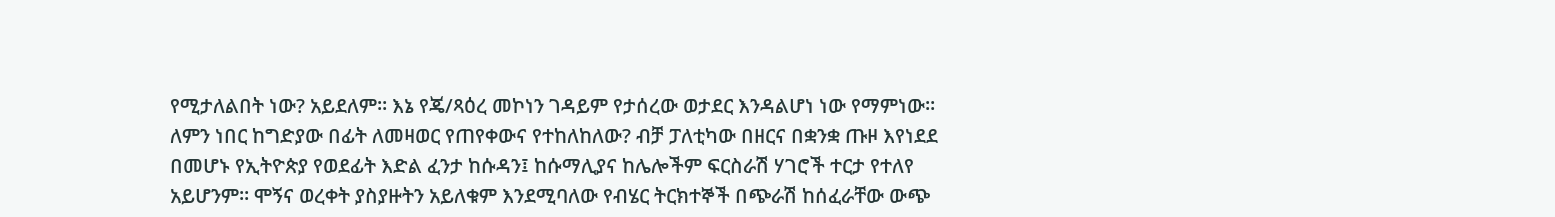የሚታለልበት ነው? አይደለም። እኔ የጄ/ጻዕረ መኮነን ገዳይም የታሰረው ወታደር እንዳልሆነ ነው የማምነው። ለምን ነበር ከግድያው በፊት ለመዛወር የጠየቀውና የተከለከለው? ብቻ ፓለቲካው በዘርና በቋንቋ ጡዞ እየነደደ በመሆኑ የኢትዮጵያ የወደፊት እድል ፈንታ ከሱዳን፤ ከሱማሊያና ከሌሎችም ፍርስራሽ ሃገሮች ተርታ የተለየ አይሆንም። ሞኝና ወረቀት ያስያዙትን አይለቁም እንደሚባለው የብሄር ትርክተኞች በጭራሽ ከሰፈራቸው ውጭ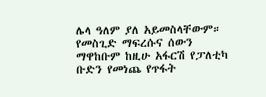ሌላ ዓለም ያለ አይመስላቸውም። የመስጊድ ማፍረሱና ሰውን ማዋከቡም ከዚሁ አፋርሽ የፓለቲካ ቡድን የመነጨ የጥፋት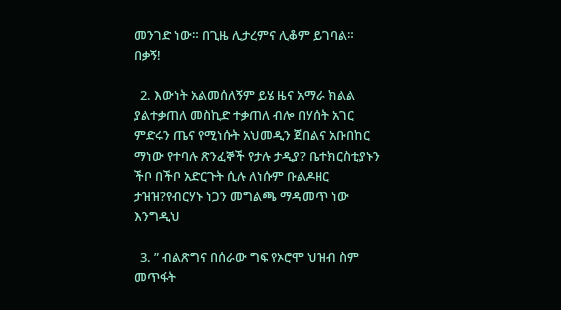መንገድ ነው። በጊዜ ሊታረምና ሊቆም ይገባል። በቃኝ!

  2. እውነት አልመሰለኝም ይሄ ዜና አማራ ክልል ያልተቃጠለ መስኪድ ተቃጠለ ብሎ በሃሰት አገር ምድሩን ጤና የሚነሱት አህመዲን ጀበልና አቡበከር ማነው የተባሉ ጽንፈኞች የታሉ ታዲያ? ቤተክርስቲያኑን ችቦ በችቦ አድርጉት ሲሉ ለነሱም ቡልዶዘር ታዝዝ?የብርሃኑ ነጋን መግልጫ ማዳመጥ ነው እንግዲህ

  3. ” ብልጽግና በሰራው ግፍ የኦሮሞ ህዝብ ስም መጥፋት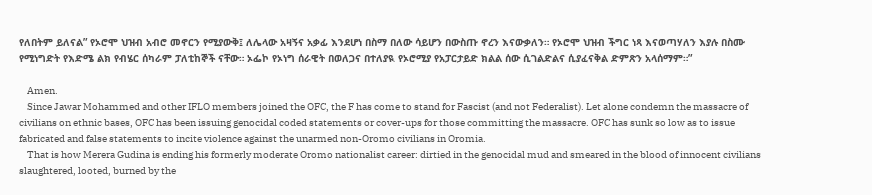የለበትም ይለናል” የኦሮሞ ህዝብ አብሮ መኖርን የሚያውቅ፤ ለሌላው አዛኝና አቃፊ እንደሆነ በስማ በለው ሳይሆን በውስጡ ኖረን እናውቃለን። የኦሮሞ ህዝብ ችግር ነጻ እናወጣሃለን እያሉ በስሙ የሚነግድት የእድሜ ልክ የብሄር ሰካራም ፓለቲከኞች ናቸው። ኦፌኮ የኦነግ ሰራዊት በወለጋና በተለያዪ የኦሮሚያ የአፓርታይድ ክልል ሰው ሲገልድልና ሲያፈናቅል ድምጽን አላሰማም።”

    Amen.
    Since Jawar Mohammed and other IFLO members joined the OFC, the F has come to stand for Fascist (and not Federalist). Let alone condemn the massacre of civilians on ethnic bases, OFC has been issuing genocidal coded statements or cover-ups for those committing the massacre. OFC has sunk so low as to issue fabricated and false statements to incite violence against the unarmed non-Oromo civilians in Oromia.
    That is how Merera Gudina is ending his formerly moderate Oromo nationalist career: dirtied in the genocidal mud and smeared in the blood of innocent civilians slaughtered, looted, burned by the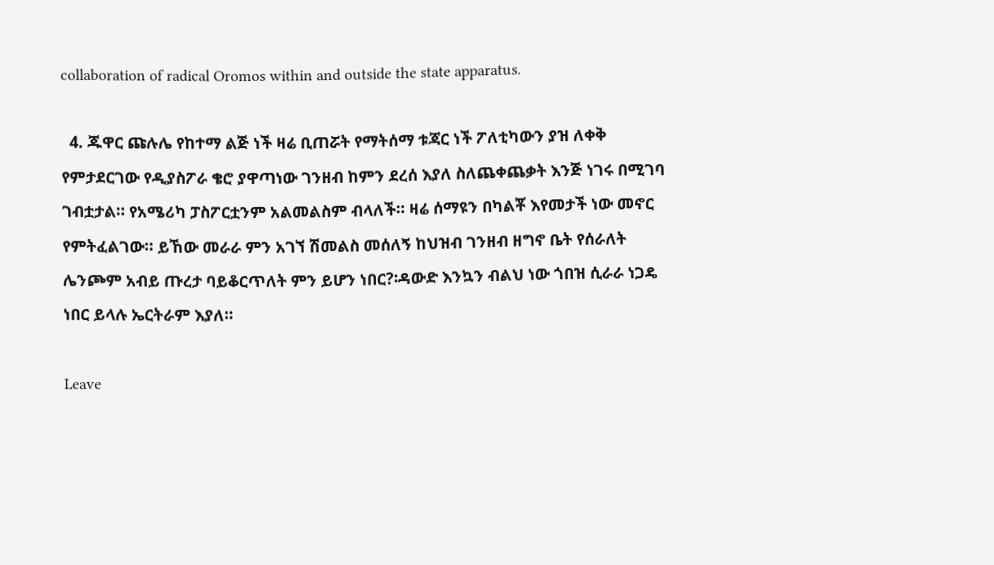collaboration of radical Oromos within and outside the state apparatus.

  4. ጁዋር ጩሉሌ የከተማ ልጅ ነች ዛሬ ቢጠሯት የማትሰማ ቱጃር ነች ፖለቲካውን ያዝ ለቀቅ የምታደርገው የዲያስፖራ ቄሮ ያዋጣነው ገንዘብ ከምን ደረሰ እያለ ስለጨቀጨቃት እንጅ ነገሩ በሚገባ ገብቷታል። የአሜሪካ ፓስፖርቷንም አልመልስም ብላለች። ዛሬ ሰማዩን በካልቾ እየመታች ነው መኖር የምትፈልገው። ይኸው መራራ ምን አገኘ ሽመልስ መሰለኝ ከህዝብ ገንዘብ ዘግኖ ቤት የሰራለት ሌንጮም አብይ ጡረታ ባይቆርጥለት ምን ይሆን ነበር?፡ዳውድ እንኳን ብልህ ነው ጎበዝ ሲራራ ነጋዴ ነበር ይላሉ ኤርትራም እያለ።

Leave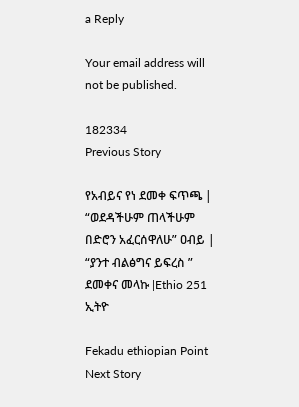a Reply

Your email address will not be published.

182334
Previous Story

የአብይና የነ ደመቀ ፍጥጫ | “ወደዳችሁም ጠላችሁም በድሮን አፈርሰዋለሁ” ዐብይ | “ያንተ ብልፅግና ይፍረስ ” ደመቀና መላኩ |Ethio 251 ኢትዮ

Fekadu ethiopian Point
Next Story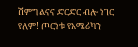ሽምግልናና ድርድር ብሎ ነገር የለም! ጦርነቱ የአሜሪካን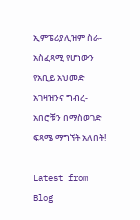ኢምፔሪያሊዝም ስራ-አስፈጻሚ የሆነውን የአቢይ አህመድ አገዛዝንና ግብረ-አበሮቹን በማስወገድ ፍጻሜ ማግኘት አለበት!

Latest from Blog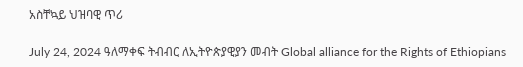አስቸኳይ ህዝባዊ ጥሪ

July 24, 2024 ዓለማቀፍ ትብብር ለኢትዮጵያዊያን መብት Global alliance for the Rights of Ethiopians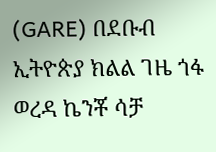(GARE) በደቡብ ኢትዮጵያ ክልል ገዜ ጎፋ ወረዳ ኬንቾ ሳቻ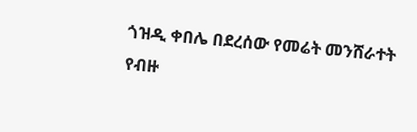ጎዝዲ ቀበሌ በደረሰው የመሬት መንሸራተት የብዙ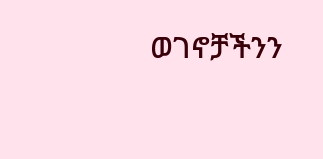ወገኖቻችንን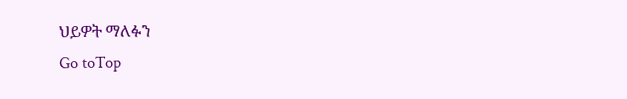ህይዎት ማለፉን
Go toTop